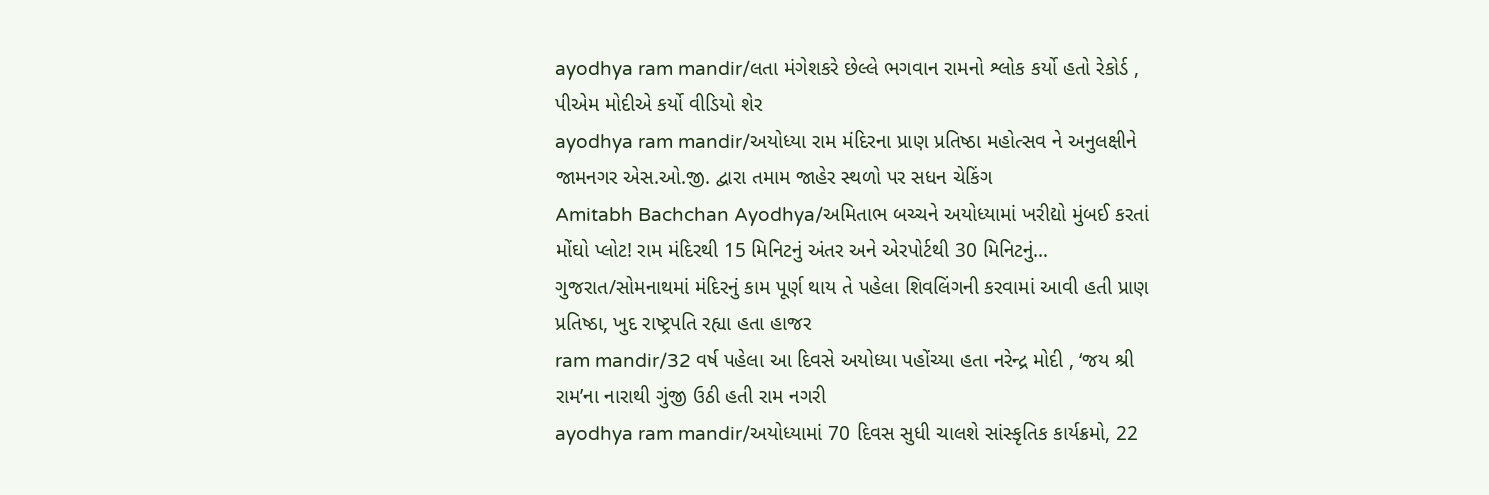ayodhya ram mandir/લતા મંગેશકરે છેલ્લે ભગવાન રામનો શ્લોક કર્યો હતો રેકોર્ડ , પીએમ મોદીએ કર્યો વીડિયો શેર
ayodhya ram mandir/અયોધ્યા રામ મંદિરના પ્રાણ પ્રતિષ્ઠા મહોત્સવ ને અનુલક્ષીને જામનગર એસ.ઓ.જી. દ્વારા તમામ જાહેર સ્થળો પર સધન ચેકિંગ
Amitabh Bachchan Ayodhya/અમિતાભ બચ્ચને અયોધ્યામાં ખરીદ્યો મુંબઈ કરતાં મોંઘો પ્લોટ! રામ મંદિરથી 15 મિનિટનું અંતર અને એરપોર્ટથી 30 મિનિટનું…
ગુજરાત/સોમનાથમાં મંદિરનું કામ પૂર્ણ થાય તે પહેલા શિવલિંગની કરવામાં આવી હતી પ્રાણ પ્રતિષ્ઠા, ખુદ રાષ્ટ્રપતિ રહ્યા હતા હાજર
ram mandir/32 વર્ષ પહેલા આ દિવસે અયોધ્યા પહોંચ્યા હતા નરેન્દ્ર મોદી , ‘જય શ્રી રામ’ના નારાથી ગુંજી ઉઠી હતી રામ નગરી
ayodhya ram mandir/અયોધ્યામાં 70 દિવસ સુધી ચાલશે સાંસ્કૃતિક કાર્યક્રમો, 22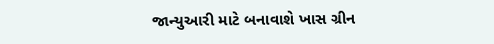જાન્યુઆરી માટે બનાવાશે ખાસ ગ્રીન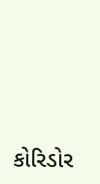કોરિડોર